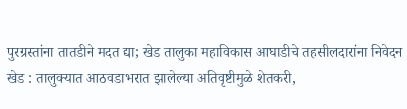पुरग्रस्तांना तातडीने मदत द्या; खेड तालुका महाविकास आघाडीचे तहसीलदारांना निवेदन
खेड : तालुक्यात आठवडाभरात झालेल्या अतिवृष्टीमुळे शेतकरी,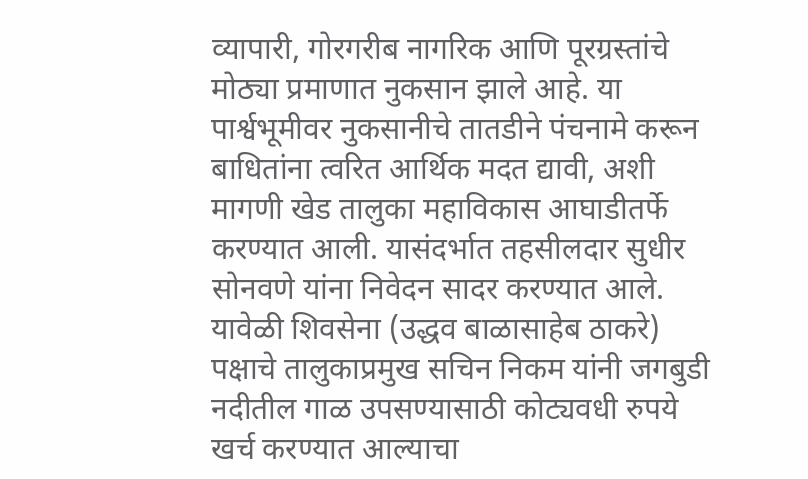व्यापारी, गोरगरीब नागरिक आणि पूरग्रस्तांचे मोठ्या प्रमाणात नुकसान झाले आहे. या पार्श्वभूमीवर नुकसानीचे तातडीने पंचनामे करून बाधितांना त्वरित आर्थिक मदत द्यावी, अशी मागणी खेड तालुका महाविकास आघाडीतर्फे करण्यात आली. यासंदर्भात तहसीलदार सुधीर सोनवणे यांना निवेदन सादर करण्यात आले.
यावेळी शिवसेना (उद्धव बाळासाहेब ठाकरे) पक्षाचे तालुकाप्रमुख सचिन निकम यांनी जगबुडी नदीतील गाळ उपसण्यासाठी कोट्यवधी रुपये खर्च करण्यात आल्याचा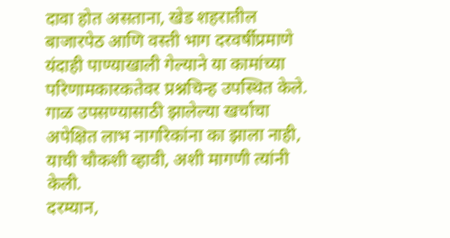दावा होत असताना, खेड शहरातील बाजारपेठ आणि वस्ती भाग दरवर्षीप्रमाणे यंदाही पाण्याखाली गेल्याने या कामांच्या परिणामकारकतेवर प्रश्नचिन्ह उपस्थित केले. गाळ उपसण्यासाठी झालेल्या खर्चाचा अपेक्षित लाभ नागरिकांना का झाला नाही, याची चौकशी व्हावी, अशी मागणी त्यांनी केली.
दरम्यान,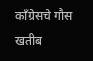काँग्रेसचे गौस खतीब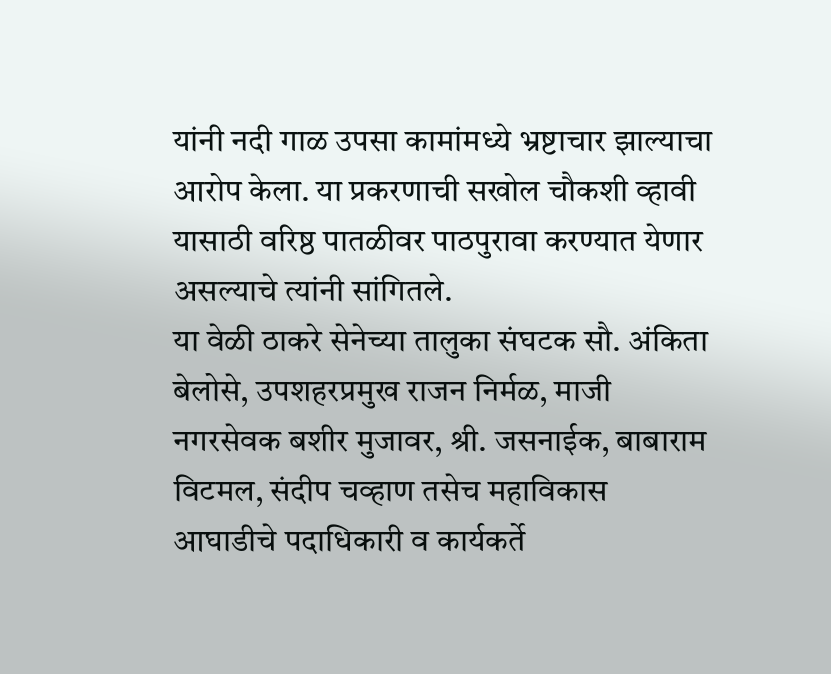यांनी नदी गाळ उपसा कामांमध्ये भ्रष्टाचार झाल्याचा आरोप केला. या प्रकरणाची सखोल चौकशी व्हावी यासाठी वरिष्ठ पातळीवर पाठपुरावा करण्यात येणार असल्याचे त्यांनी सांगितले.
या वेळी ठाकरे सेनेच्या तालुका संघटक सौ. अंकिता बेलोसे, उपशहरप्रमुख राजन निर्मळ, माजी नगरसेवक बशीर मुजावर, श्री. जसनाईक, बाबाराम विटमल, संदीप चव्हाण तसेच महाविकास आघाडीचे पदाधिकारी व कार्यकर्ते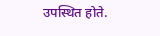उपस्थित होते.